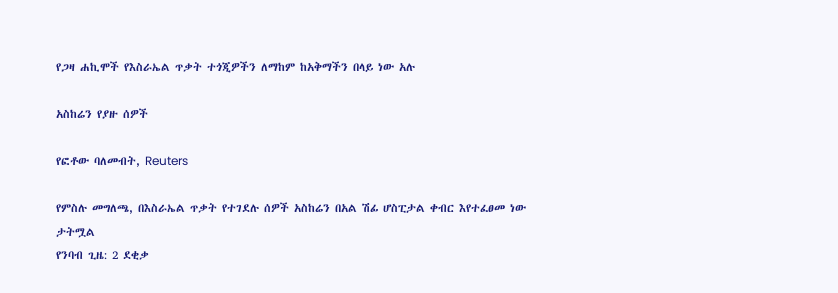የጋዛ ሐኪሞች የእስራኤል ጥቃት ተጎጂዎችን ለማከም ከአቅማችን በላይ ነው አሉ

አስከሬን የያዙ ሰዎች

የፎቶው ባለመብት, Reuters

የምስሉ መግለጫ, በእስራኤል ጥቃት የተገደሉ ሰዎች አስከሬን በአል ሽፊ ሆስፒታል ቀብር እየተፈፀመ ነው
ታትሟል
የንባብ ጊዜ: 2 ደቂቃ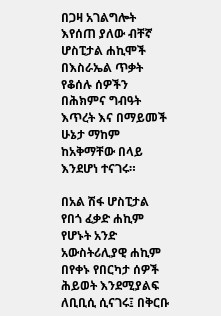በጋዛ አገልግሎት እየሰጠ ያለው ብቸኛ ሆስፒታል ሐኪሞች በእስራኤል ጥቃት የቆሰሉ ሰዎችን በሕክምና ግብዓት እጥረት እና በማይመች ሁኔታ ማከም ከአቅማቸው በላይ እንደሆነ ተናገሩ።

በአል ሽፋ ሆስፒታል የበጎ ፈቃድ ሐኪም የሆኑት አንድ አውስትሪሊያዊ ሐኪም በየቀኑ የበርካታ ሰዎች ሕይወት እንደሚያልፍ ለቢቢሲ ሲናገሩ፤ በቅርቡ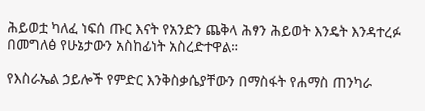ሕይወቷ ካለፈ ነፍሰ ጡር እናት የአንድን ጨቅላ ሕፃን ሕይወት እንዴት እንዳተረፉ በመግለፅ የሁኔታውን አስከፊነት አስረድተዋል።

የእስራኤል ኃይሎች የምድር እንቅስቃሴያቸውን በማስፋት የሐማስ ጠንካራ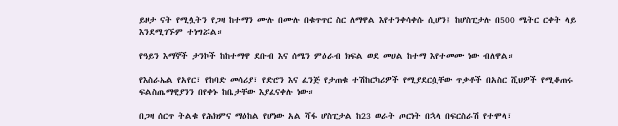ይዞታ ናት የሚሏትን የጋዛ ከተማን ሙሉ በሙሉ በቁጥጥር ስር ለማዋል እየተንቀሳቀሱ ሲሆን፤ ከሆስፒታሉ በ500 ሜትር ርቀት ላይ እንደሚገኙም ተነግሯል።

የዓይን እማኞች ታንኮች ከከተማዋ ደቡብ እና ሰሜን ምዕራብ ክፍል ወደ መሀል ከተማ እየተመሙ ነው ብለዋል።

የእስራኤል የአየር፣ የከባድ መሳሪያ፣ የድሮን እና ፈንጅ የታጠቁ ተሽከርካሪዎች የሚያደርሷቸው ጥቃቶች በአስር ሺህዎች የሚቆጠሩ ፍልስጤማዊያንን በየቀኑ ከቤታቸው እያፈናቀሉ ነው።

በጋዛ ሰርጥ ትልቁ የሕክምና ማዕከል የሆነው አል ሻፋ ሆስፒታል ከ23 ወራት ጦርነት በኋላ በፍርስራሽ የተሞላ፣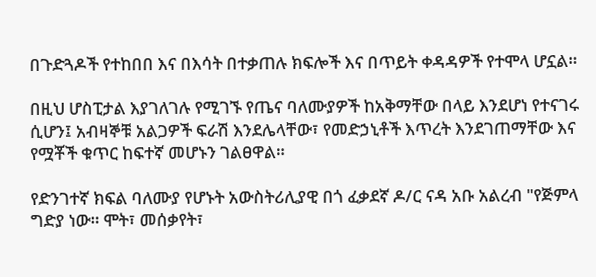በጉድጓዶች የተከበበ እና በእሳት በተቃጠሉ ክፍሎች እና በጥይት ቀዳዳዎች የተሞላ ሆኗል።

በዚህ ሆስፒታል እያገለገሉ የሚገኙ የጤና ባለሙያዎች ከአቅማቸው በላይ እንደሆነ የተናገሩ ሲሆን፤ አብዛኞቹ አልጋዎች ፍራሽ እንደሌላቸው፣ የመድኃኒቶች እጥረት እንደገጠማቸው እና የሟቾች ቁጥር ከፍተኛ መሆኑን ገልፀዋል።

የድንገተኛ ክፍል ባለሙያ የሆኑት አውስትሪሊያዊ በጎ ፈቃደኛ ዶ/ር ናዳ አቡ አልረብ "የጅምላ ግድያ ነው። ሞት፣ መሰቃየት፣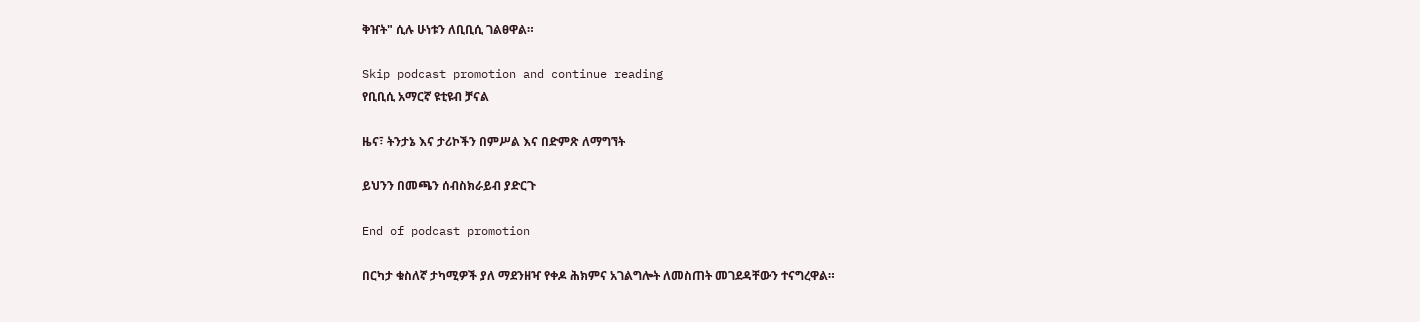ቅዠት" ሲሉ ሁነቱን ለቢቢሲ ገልፀዋል።

Skip podcast promotion and continue reading
የቢቢሲ አማርኛ ዩቲዩብ ቻናል

ዜና፣ ትንታኔ እና ታሪኮችን በምሥል እና በድምጽ ለማግኘት

ይህንን በመጫን ሰብስክራይብ ያድርጉ

End of podcast promotion

በርካታ ቁስለኛ ታካሚዎች ያለ ማደንዘዣ የቀዶ ሕክምና አገልግሎት ለመስጠት መገደዳቸውን ተናግረዋል።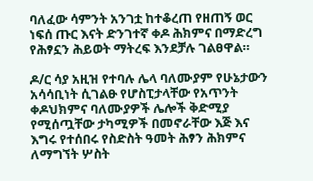ባለፈው ሳምንት አንገቷ ከተቆረጠ የዘጠኝ ወር ነፍሰ ጡር እናት ድንገተኛ ቀዶ ሕክምና በማድረግ የሕፃኗን ሕይወት ማትረፍ እንደቻሉ ገልፀዋል።

ዶ/ር ሳያ አዚዝ የተባሉ ሌላ ባለሙያም የሁኔታውን አሳሳቢነት ሲገልፁ የሆስፒታላቸው የአጥንት ቀዶህክምና ባለሙያዎች ሌሎች ቅድሚያ የሚሰጧቸው ታካሚዎች በመኖራቸው እጅ እና እግሩ የተሰበሩ የስድስት ዓመት ሕፃን ሕክምና ለማግኘት ሦስት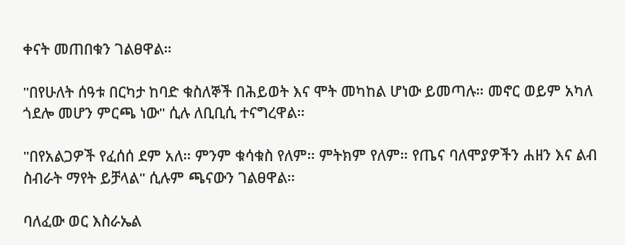ቀናት መጠበቁን ገልፀዋል።

"በየሁለት ሰዓቱ በርካታ ከባድ ቁስለኞች በሕይወት እና ሞት መካከል ሆነው ይመጣሉ። መኖር ወይም አካለ ጎደሎ መሆን ምርጫ ነው" ሲሉ ለቢቢሲ ተናግረዋል።

"በየአልጋዎች የፈሰሰ ደም አለ። ምንም ቁሳቁስ የለም። ምትክም የለም። የጤና ባለሞያዎችን ሐዘን እና ልብ ስብራት ማየት ይቻላል" ሲሉም ጫናውን ገልፀዋል።

ባለፈው ወር እስራኤል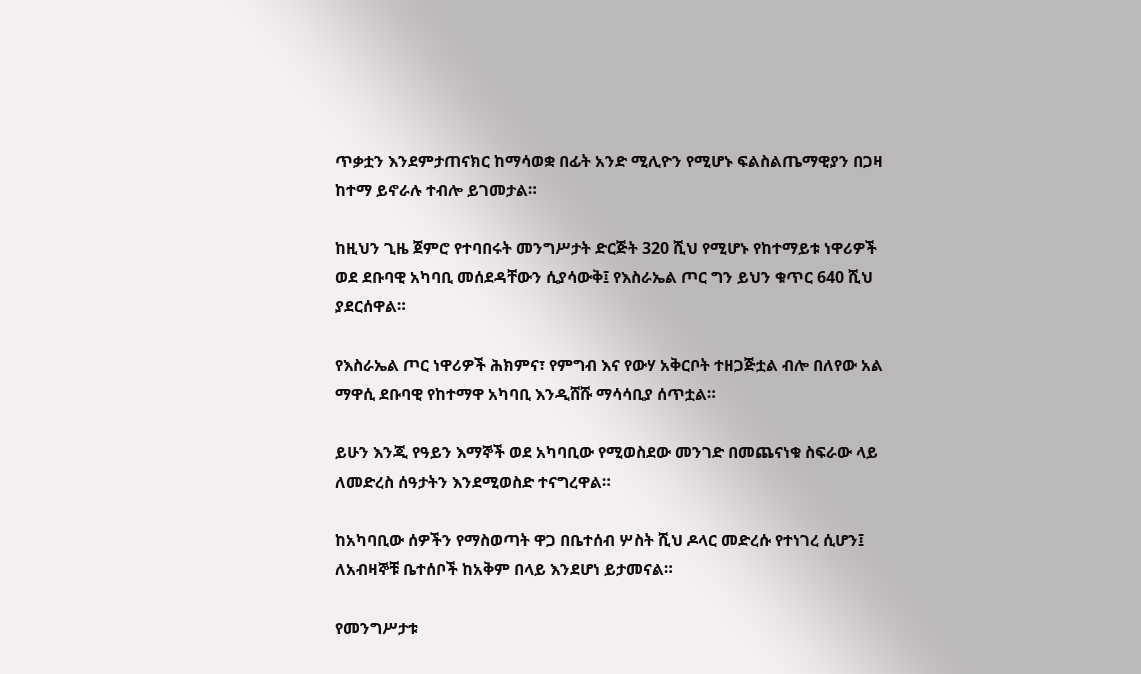ጥቃቷን እንደምታጠናክር ከማሳወቋ በፊት አንድ ሚሊዮን የሚሆኑ ፍልስልጤማዊያን በጋዛ ከተማ ይኖራሉ ተብሎ ይገመታል።

ከዚህን ጊዜ ጀምሮ የተባበሩት መንግሥታት ድርጅት 320 ሺህ የሚሆኑ የከተማይቱ ነዋሪዎች ወደ ደቡባዊ አካባቢ መሰደዳቸውን ሲያሳውቅ፤ የእስራኤል ጦር ግን ይህን ቁጥር 640 ሺህ ያደርሰዋል።

የእስራኤል ጦር ነዋሪዎች ሕክምና፣ የምግብ እና የውሃ አቅርቦት ተዘጋጅቷል ብሎ በለየው አል ማዋሲ ደቡባዊ የከተማዋ አካባቢ እንዲሸሹ ማሳሳቢያ ሰጥቷል።

ይሁን እንጂ የዓይን እማኞች ወደ አካባቢው የሚወስደው መንገድ በመጨናነቁ ስፍራው ላይ ለመድረስ ሰዓታትን እንደሚወስድ ተናግረዋል።

ከአካባቢው ሰዎችን የማስወጣት ዋጋ በቤተሰብ ሦስት ሺህ ዶላር መድረሱ የተነገረ ሲሆን፤ ለአብዛኞቹ ቤተሰቦች ከአቅም በላይ እንደሆነ ይታመናል።

የመንግሥታቱ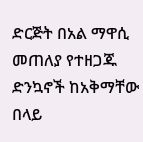ድርጅት በአል ማዋሲ መጠለያ የተዘጋጁ ድንኳኖች ከአቅማቸው በላይ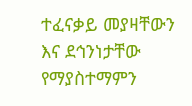ተፈናቃይ መያዛቸውን እና ደኅንነታቸው የማያስተማምን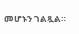መሆኑን ገልጿል።